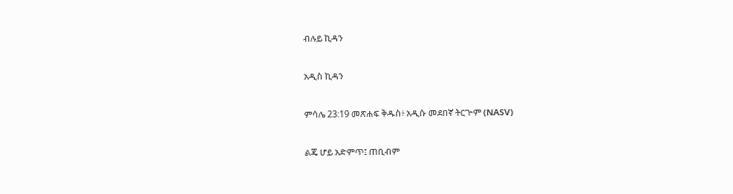ብሉይ ኪዳን

አዲስ ኪዳን

ምሳሌ 23:19 መጽሐፍ ቅዱስ፥ አዲሱ መደበኛ ትርጒም (NASV)

ልጄ ሆይ አድምጥ፤ ጠቢብም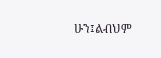ሁን፤ልብህም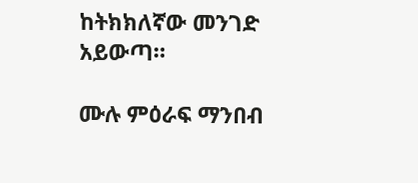ከትክክለኛው መንገድ አይውጣ።

ሙሉ ምዕራፍ ማንበብ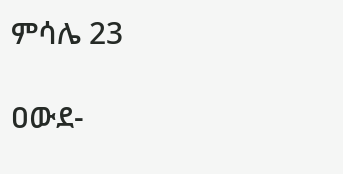ምሳሌ 23

ዐውደ-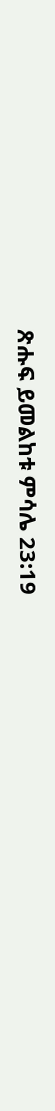ጽሑፍ ይመልከቱ ምሳሌ 23:19